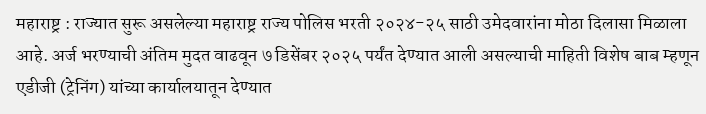महाराष्ट्र : राज्यात सुरू असलेल्या महाराष्ट्र राज्य पोलिस भरती २०२४-२५ साठी उमेदवारांना मोठा दिलासा मिळाला आहे. अर्ज भरण्याची अंतिम मुदत वाढवून ७ डिसेंबर २०२५ पर्यंत देण्यात आली असल्याची माहिती विशेष बाब म्हणून एडीजी (ट्रेनिंग) यांच्या कार्यालयातून देण्यात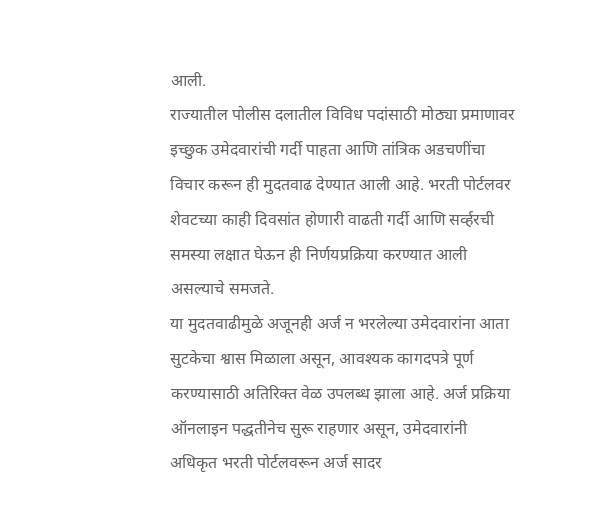आली.
राज्यातील पोलीस दलातील विविध पदांसाठी मोठ्या प्रमाणावर इच्छुक उमेदवारांची गर्दी पाहता आणि तांत्रिक अडचणींचा विचार करून ही मुदतवाढ देण्यात आली आहे. भरती पोर्टलवर शेवटच्या काही दिवसांत होणारी वाढती गर्दी आणि सर्व्हरची समस्या लक्षात घेऊन ही निर्णयप्रक्रिया करण्यात आली असल्याचे समजते.
या मुदतवाढीमुळे अजूनही अर्ज न भरलेल्या उमेदवारांना आता सुटकेचा श्वास मिळाला असून, आवश्यक कागदपत्रे पूर्ण करण्यासाठी अतिरिक्त वेळ उपलब्ध झाला आहे. अर्ज प्रक्रिया ऑनलाइन पद्धतीनेच सुरू राहणार असून, उमेदवारांनी अधिकृत भरती पोर्टलवरून अर्ज सादर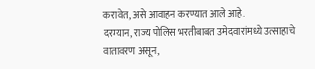करावेत, असे आवाहन करण्यात आले आहे.
दरम्यान, राज्य पोलिस भरतीबाबत उमेदवारांमध्ये उत्साहाचे वातावरण असून,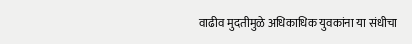वाढीव मुदतीमुळे अधिकाधिक युवकांना या संधीचा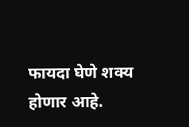फायदा घेणे शक्य होणार आहे.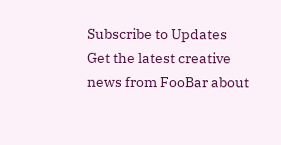Subscribe to Updates
Get the latest creative news from FooBar about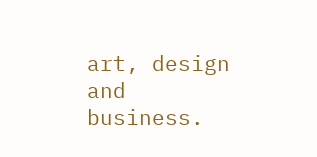art, design and business.